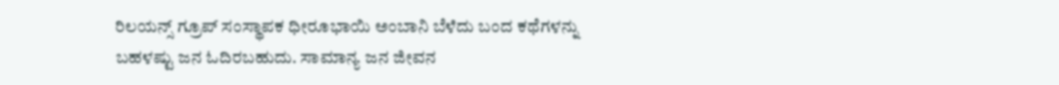ರಿಲಯನ್ಸ್ ಗ್ರೂಪ್ ಸಂಸ್ಥಾಪಕ ಧೀರೂಭಾಯಿ ಅಂಬಾನಿ ಬೆಳೆದು ಬಂದ ಕಥೆಗಳನ್ನು ಬಹಳಷ್ಟು ಜನ ಓದಿರಬಹುದು. ಸಾಮಾನ್ಯ ಜನ ಜೀವನ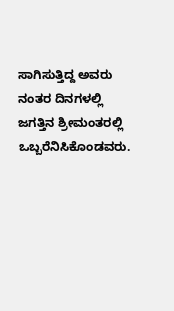ಸಾಗಿಸುತ್ತಿದ್ದ ಅವರು ನಂತರ ದಿನಗಳಲ್ಲಿ ಜಗತ್ತಿನ ಶ್ರೀಮಂತರಲ್ಲಿ ಒಬ್ಬರೆನಿಸಿಕೊಂಡವರು.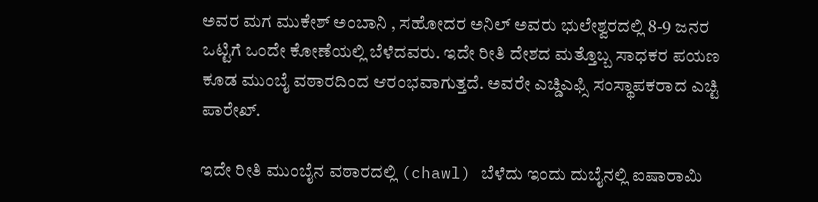ಅವರ ಮಗ ಮುಕೇಶ್ ಅಂಬಾನಿ , ಸಹೋದರ ಅನಿಲ್ ಅವರು ಭುಲೇಶ್ವರದಲ್ಲಿ 8-9 ಜನರ ಒಟ್ಟಿಗೆ ಒಂದೇ ಕೋಣೆಯಲ್ಲಿ ಬೆಳೆದವರು. ಇದೇ ರೀತಿ ದೇಶದ ಮತ್ತೊಬ್ಬ ಸಾಧಕರ ಪಯಣ ಕೂಡ ಮುಂಬೈ ವಠಾರದಿಂದ ಆರಂಭವಾಗುತ್ತದೆ. ಅವರೇ ಎಚ್ಡಿಎಫ್ಸಿ ಸಂಸ್ಥಾಪಕರಾದ ಎಚ್ಟಿ ಪಾರೇಖ್.

ಇದೇ ರೀತಿ ಮುಂಬೈನ ವಠಾರದಲ್ಲಿ (chawl) ಬೆಳೆದು ಇಂದು ದುಬೈನಲ್ಲಿ ಐಷಾರಾಮಿ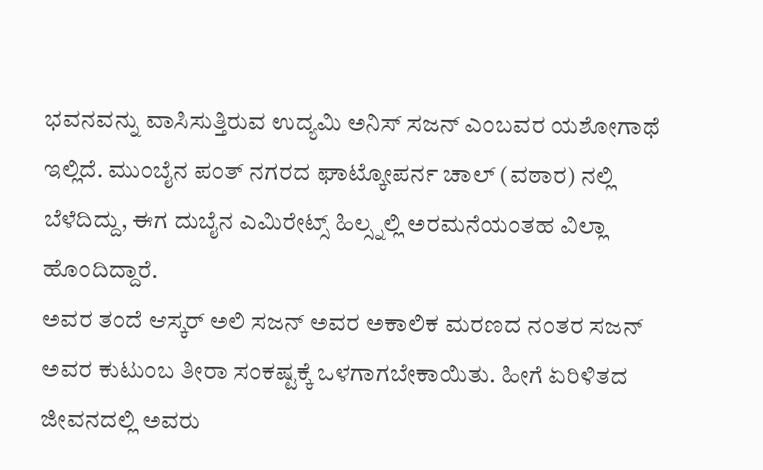ಭವನವನ್ನು ವಾಸಿಸುತ್ತಿರುವ ಉದ್ಯಮಿ ಅನಿಸ್ ಸಜನ್ ಎಂಬವರ ಯಶೋಗಾಥೆ ಇಲ್ಲಿದೆ. ಮುಂಬೈನ ಪಂತ್ ನಗರದ ಘಾಟ್ಕೋಪರ್ನ ಚಾಲ್ (ವಠಾರ) ನಲ್ಲಿ ಬೆಳೆದಿದ್ದು, ಈಗ ದುಬೈನ ಎಮಿರೇಟ್ಸ್ ಹಿಲ್ಸ್ನಲ್ಲಿ ಅರಮನೆಯಂತಹ ವಿಲ್ಲಾ ಹೊಂದಿದ್ದಾರೆ.
ಅವರ ತಂದೆ ಆಸ್ಕರ್ ಅಲಿ ಸಜನ್ ಅವರ ಅಕಾಲಿಕ ಮರಣದ ನಂತರ ಸಜನ್ ಅವರ ಕುಟುಂಬ ತೀರಾ ಸಂಕಷ್ಟಕ್ಕೆ ಒಳಗಾಗಬೇಕಾಯಿತು. ಹೀಗೆ ಏರಿಳಿತದ ಜೀವನದಲ್ಲಿ ಅವರು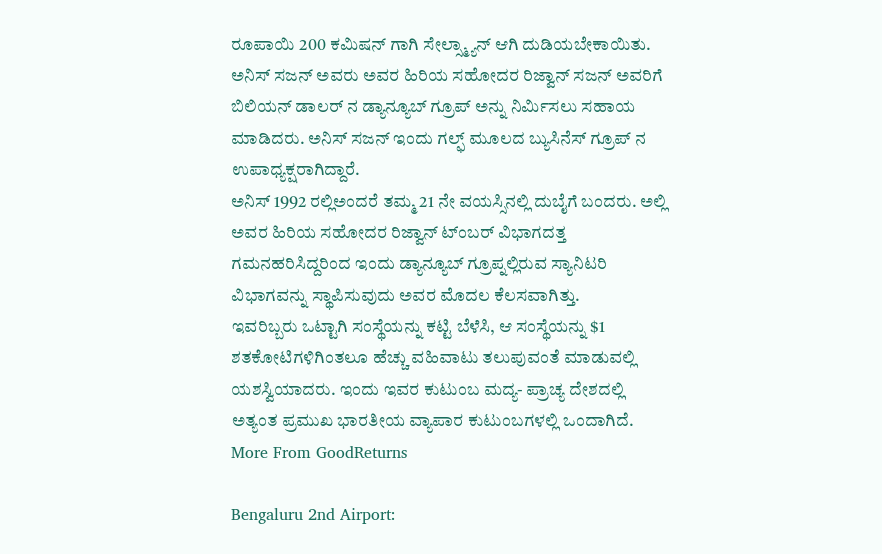ರೂಪಾಯಿ 200 ಕಮಿಷನ್ ಗಾಗಿ ಸೇಲ್ಸ್ಮ್ಯಾನ್ ಆಗಿ ದುಡಿಯಬೇಕಾಯಿತು.
ಅನಿಸ್ ಸಜನ್ ಅವರು ಅವರ ಹಿರಿಯ ಸಹೋದರ ರಿಜ್ವಾನ್ ಸಜನ್ ಅವರಿಗೆ ಬಿಲಿಯನ್ ಡಾಲರ್ ನ ಡ್ಯಾನ್ಯೂಬ್ ಗ್ರೂಪ್ ಅನ್ನು ನಿರ್ಮಿಸಲು ಸಹಾಯ ಮಾಡಿದರು. ಅನಿಸ್ ಸಜನ್ ಇಂದು ಗಲ್ಫ್ ಮೂಲದ ಬ್ಯುಸಿನೆಸ್ ಗ್ರೂಪ್ ನ ಉಪಾಧ್ಯಕ್ಷರಾಗಿದ್ದಾರೆ.
ಅನಿಸ್ 1992 ರಲ್ಲಿಅಂದರೆ ತಮ್ಮ 21 ನೇ ವಯಸ್ಸಿನಲ್ಲಿ ದುಬೈಗೆ ಬಂದರು. ಅಲ್ಲಿ ಅವರ ಹಿರಿಯ ಸಹೋದರ ರಿಜ್ವಾನ್ ಟ್ಂಬರ್ ವಿಭಾಗದತ್ತ ಗಮನಹರಿಸಿದ್ದರಿಂದ ಇಂದು ಡ್ಯಾನ್ಯೂಬ್ ಗ್ರೂಪ್ನಲ್ಲಿರುವ ಸ್ಯಾನಿಟರಿ ವಿಭಾಗವನ್ನು ಸ್ಥಾಪಿಸುವುದು ಅವರ ಮೊದಲ ಕೆಲಸವಾಗಿತ್ತು.
ಇವರಿಬ್ಬರು ಒಟ್ಟಾಗಿ ಸಂಸ್ಥೆಯನ್ನು ಕಟ್ಟಿ ಬೆಳೆಸಿ, ಆ ಸಂಸ್ಥೆಯನ್ನು $1 ಶತಕೋಟಿಗಳಿಗಿಂತಲೂ ಹೆಚ್ಚು ವಹಿವಾಟು ತಲುಪುವಂತೆ ಮಾಡುವಲ್ಲಿ ಯಶಸ್ವಿಯಾದರು. ಇಂದು ಇವರ ಕುಟುಂಬ ಮದ್ಯ- ಪ್ರಾಚ್ಯ ದೇಶದಲ್ಲಿ ಅತ್ಯಂತ ಪ್ರಮುಖ ಭಾರತೀಯ ವ್ಯಾಪಾರ ಕುಟುಂಬಗಳಲ್ಲಿ ಒಂದಾಗಿದೆ.
More From GoodReturns

Bengaluru 2nd Airport: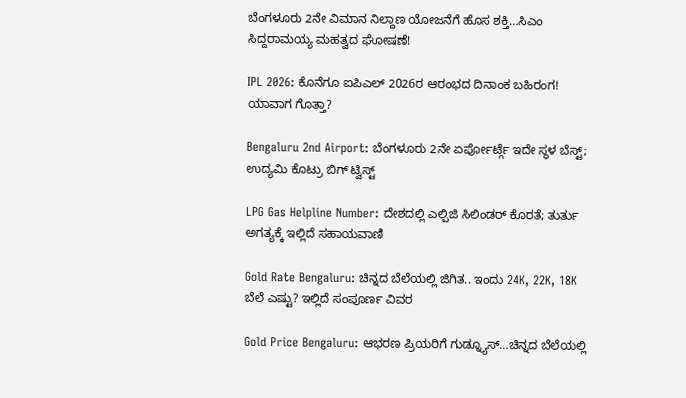ಬೆಂಗಳೂರು 2ನೇ ವಿಮಾನ ನಿಲ್ದಾಣ ಯೋಜನೆಗೆ ಹೊಸ ಶಕ್ತಿ…ಸಿಎಂ ಸಿದ್ದರಾಮಯ್ಯ ಮಹತ್ವದ ಘೋಷಣೆ!

IPL 2026: ಕೊನೆಗೂ ಐಪಿಎಲ್ 2026ರ ಆರಂಭದ ದಿನಾಂಕ ಬಹಿರಂಗ! ಯಾವಾಗ ಗೊತ್ತಾ?

Bengaluru 2nd Airport: ಬೆಂಗಳೂರು 2ನೇ ಏರ್ಪೋರ್ಟ್ಗೆ ಇದೇ ಸ್ಥಳ ಬೆಸ್ಟ್; ಉದ್ಯಮಿ ಕೊಟ್ರು ಬಿಗ್ ಟ್ವಿಸ್ಟ್

LPG Gas Helpline Number: ದೇಶದಲ್ಲಿ ಎಲ್ಪಿಜಿ ಸಿಲಿಂಡರ್ ಕೊರತೆ; ತುರ್ತು ಅಗತ್ಯಕ್ಕೆ ಇಲ್ಲಿದೆ ಸಹಾಯವಾಣಿ

Gold Rate Bengaluru: ಚಿನ್ನದ ಬೆಲೆಯಲ್ಲಿ ಜಿಗಿತ.. ಇಂದು 24K, 22K, 18K ಬೆಲೆ ಎಷ್ಟು? ಇಲ್ಲಿದೆ ಸಂಪೂರ್ಣ ವಿವರ

Gold Price Bengaluru: ಆಭರಣ ಪ್ರಿಯರಿಗೆ ಗುಡ್ನ್ಯೂಸ್…ಚಿನ್ನದ ಬೆಲೆಯಲ್ಲಿ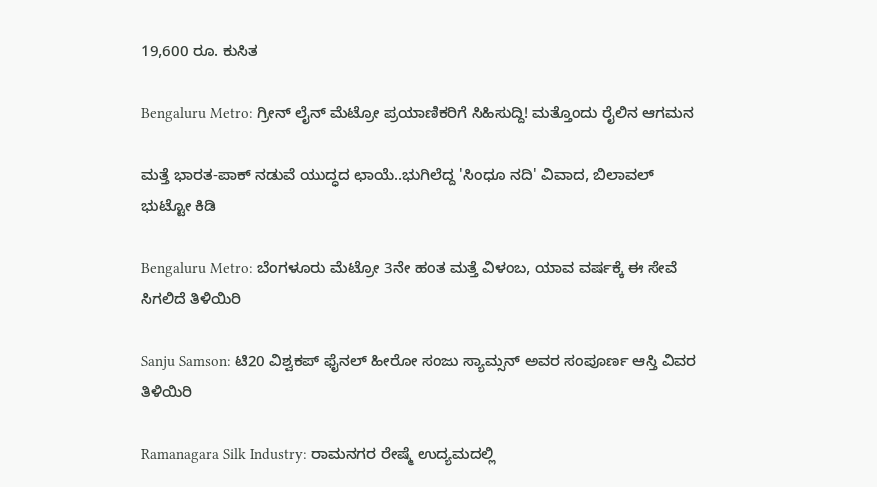19,600 ರೂ. ಕುಸಿತ

Bengaluru Metro: ಗ್ರೀನ್ ಲೈನ್ ಮೆಟ್ರೋ ಪ್ರಯಾಣಿಕರಿಗೆ ಸಿಹಿಸುದ್ದಿ! ಮತ್ತೊಂದು ರೈಲಿನ ಆಗಮನ

ಮತ್ತೆ ಭಾರತ-ಪಾಕ್ ನಡುವೆ ಯುದ್ಧದ ಛಾಯೆ..ಭುಗಿಲೆದ್ದ 'ಸಿಂಧೂ ನದಿ' ವಿವಾದ, ಬಿಲಾವಲ್ ಭುಟ್ಟೋ ಕಿಡಿ

Bengaluru Metro: ಬೆಂಗಳೂರು ಮೆಟ್ರೋ 3ನೇ ಹಂತ ಮತ್ತೆ ವಿಳಂಬ, ಯಾವ ವರ್ಷಕ್ಕೆ ಈ ಸೇವೆ ಸಿಗಲಿದೆ ತಿಳಿಯಿರಿ

Sanju Samson: ಟಿ20 ವಿಶ್ವಕಪ್ ಫೈನಲ್ ಹೀರೋ ಸಂಜು ಸ್ಯಾಮ್ಸನ್ ಅವರ ಸಂಪೂರ್ಣ ಆಸ್ತಿ ವಿವರ ತಿಳಿಯಿರಿ

Ramanagara Silk Industry: ರಾಮನಗರ ರೇಷ್ಮೆ ಉದ್ಯಮದಲ್ಲಿ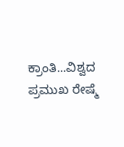ಕ್ರಾಂತಿ...ವಿಶ್ವದ ಪ್ರಮುಖ ರೇಷ್ಮೆ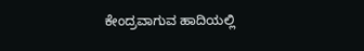ಕೇಂದ್ರವಾಗುವ ಹಾದಿಯಲ್ಲಿ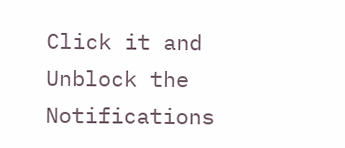Click it and Unblock the Notifications